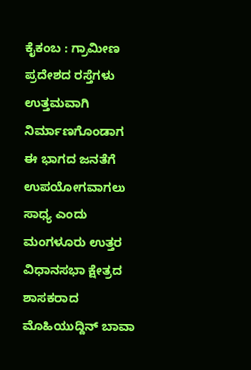ಕೈಕಂಬ : ಗ್ರಾಮೀಣ ಪ್ರದೇಶದ ರಸ್ತೆಗಳು ಉತ್ತಮವಾಗಿ ನಿರ್ಮಾಣಗೊಂಡಾಗ ಈ ಭಾಗದ ಜನತೆಗೆ ಉಪಯೋಗವಾಗಲು ಸಾಧ್ಯ ಎಂದು ಮಂಗಳೂರು ಉತ್ತರ ವಿಧಾನಸಭಾ ಕ್ಷೇತ್ರದ ಶಾಸಕರಾದ ಮೊಹಿಯುದ್ದಿನ್ ಬಾವಾ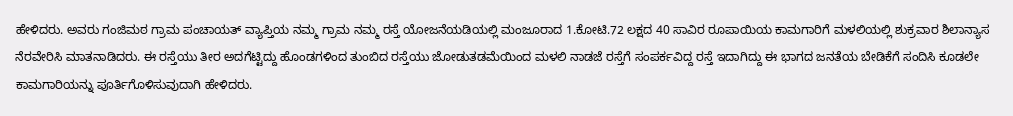ಹೇಳಿದರು. ಅವರು ಗಂಜಿಮಠ ಗ್ರಾಮ ಪಂಚಾಯತ್ ವ್ಯಾಪ್ತಿಯ ನಮ್ಮ ಗ್ರಾಮ ನಮ್ಮ ರಸ್ತೆ ಯೋಜನೆಯಡಿಯಲ್ಲಿ ಮಂಜೂರಾದ 1.ಕೋಟಿ.72 ಲಕ್ಷದ 40 ಸಾವಿರ ರೂಪಾಯಿಯ ಕಾಮಗಾರಿಗೆ ಮಳಲಿಯಲ್ಲಿ ಶುಕ್ರವಾರ ಶಿಲಾನ್ಯಾಸ ನೆರವೇರಿಸಿ ಮಾತನಾಡಿದರು. ಈ ರಸ್ತೆಯು ತೀರ ಅದಗೆಟ್ಟಿದ್ದು ಹೊಂಡಗಳಿಂದ ತುಂಬಿದ ರಸ್ತೆಯು ಜೋಡುತಡಮೆಯಿಂದ ಮಳಲಿ ನಾಡಜೆ ರಸ್ತೆಗೆ ಸಂಪರ್ಕವಿದ್ದ ರಸ್ತೆ ಇದಾಗಿದ್ದು ಈ ಭಾಗದ ಜನತೆಯ ಬೇಡಿಕೆಗೆ ಸಂದಿಸಿ ಕೂಡಲೇ ಕಾಮಗಾರಿಯನ್ನು ಪೂರ್ತಿಗೊಳಿಸುವುದಾಗಿ ಹೇಳಿದರು.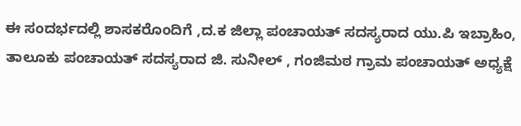ಈ ಸಂದರ್ಭದಲ್ಲಿ ಶಾಸಕರೊಂದಿಗೆ ,ದ.ಕ ಜಿಲ್ಲಾ ಪಂಚಾಯತ್ ಸದಸ್ಯರಾದ ಯು.ಪಿ ಇಬ್ರಾಹಿಂ, ತಾಲೂಕು ಪಂಚಾಯತ್ ಸದಸ್ಯರಾದ ಜಿ. ಸುನೀಲ್ , ಗಂಜಿಮಠ ಗ್ರಾಮ ಪಂಚಾಯತ್ ಅಧ್ಯಕ್ಷೆ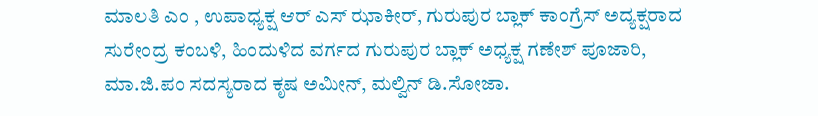ಮಾಲತಿ ಎಂ , ಉಪಾಧ್ಯಕ್ಷ ಆರ್ ಎಸ್ ಝಾಕೀರ್, ಗುರುಪುರ ಬ್ಲಾಕ್ ಕಾಂಗ್ರೆಸ್ ಅದ್ಯಕ್ಷರಾದ ಸುರೇಂದ್ರ ಕಂಬಳಿ, ಹಿಂದುಳಿದ ವರ್ಗದ ಗುರುಪುರ ಬ್ಲಾಕ್ ಅಧ್ಯಕ್ಷ ಗಣೇಶ್ ಪೂಜಾರಿ, ಮಾ.ಜಿ.ಪಂ ಸದಸ್ಯರಾದ ಕೃಷ ಅಮೀನ್, ಮಲ್ವಿನ್ ಡಿ.ಸೋಜಾ.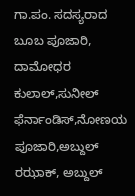ಗಾ.ಪಂ. ಸದಸ್ಯರಾದ ಬೂಬ ಪೂಜಾರಿ, ದಾಮೋಧರ ಕುಲಾಲ್,ಸುನೀಲ್ ಫೆರ್ನಾಂಡಿಸ್,ನೋಣಯ ಪೂಜಾರಿ,ಅಬ್ದುಲ್ ರಝಾಕ್, ಅಬ್ದುಲ್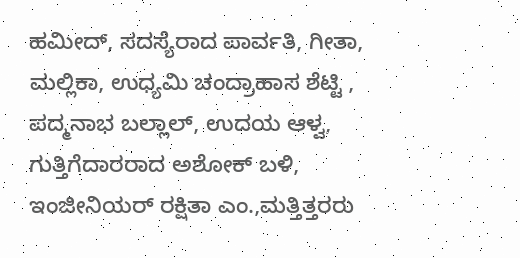ಹಮೀದ್, ಸದಸ್ಯೆರಾದ ಪಾರ್ವತಿ, ಗೀತಾ, ಮಲ್ಲಿಕಾ, ಉಧ್ಯಮಿ ಚಂದ್ರಾಹಾಸ ಶೆಟ್ಟಿ , ಪದ್ಮನಾಭ ಬಲ್ಲಾಲ್, ಉದಯ ಆಳ್ವ, ಗುತ್ತಿಗೆದಾರರಾದ ಅಶೋಕ್ ಬಳಿ, ಇಂಜೀನಿಯರ್ ರಕ್ಷಿತಾ ಎಂ.,ಮತ್ತಿತ್ತರರು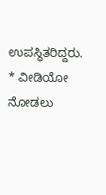ಉಪಸ್ಥಿತರಿದ್ದರು.
* ವೀಡಿಯೋ ನೋಡಲು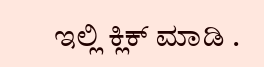ಇಲ್ಲಿ ಕ್ಲಿಕ್ ಮಾಡಿ .